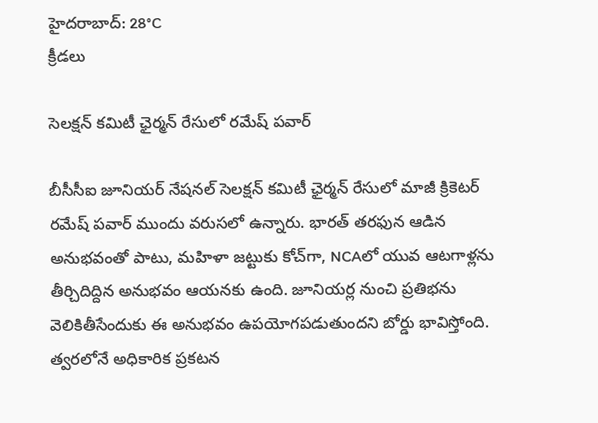హైదరాబాద్: 28°C
క్రీడలు

సెలక్షన్ కమిటీ ఛైర్మన్‌ రేసులో రమేష్ పవార్

బీసీసీఐ జూనియర్ నేషనల్ సెలక్షన్ కమిటీ ఛైర్మన్ రేసులో మాజీ క్రికెటర్ రమేష్ పవార్ ముందు వరుసలో ఉన్నారు. భారత్ తరఫున ఆడిన అనుభవంతో పాటు, మహిళా జట్టుకు కోచ్‌గా, NCAలో యువ ఆటగాళ్లను తీర్చిదిద్దిన అనుభవం ఆయనకు ఉంది. జూనియర్ల నుంచి ప్రతిభను వెలికితీసేందుకు ఈ అనుభవం ఉపయోగపడుతుందని బోర్డు భావిస్తోంది. త్వరలోనే అధికారిక ప్రకటన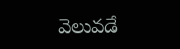వెలువడే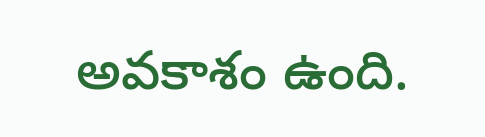అవకాశం ఉంది.